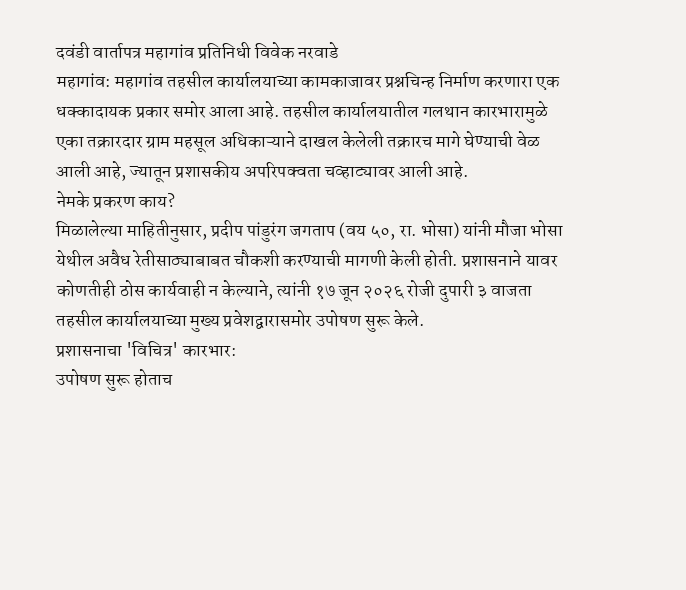दवंडी वार्तापत्र महागांव प्रतिनिधी विवेक नरवाडे
महागांव: महागांव तहसील कार्यालयाच्या कामकाजावर प्रश्नचिन्ह निर्माण करणारा एक धक्कादायक प्रकार समोर आला आहे. तहसील कार्यालयातील गलथान कारभारामुळे एका तक्रारदार ग्राम महसूल अधिकाऱ्याने दाखल केलेली तक्रारच मागे घेण्याची वेळ आली आहे, ज्यातून प्रशासकीय अपरिपक्वता चव्हाट्यावर आली आहे.
नेमके प्रकरण काय?
मिळालेल्या माहितीनुसार, प्रदीप पांडुरंग जगताप (वय ५०, रा. भोसा) यांनी मौजा भोसा येथील अवैध रेतीसाठ्याबाबत चौकशी करण्याची मागणी केली होती. प्रशासनाने यावर कोणतीही ठोस कार्यवाही न केल्याने, त्यांनी १७ जून २०२६ रोजी दुपारी ३ वाजता तहसील कार्यालयाच्या मुख्य प्रवेशद्वारासमोर उपोषण सुरू केले.
प्रशासनाचा 'विचित्र' कारभार:
उपोषण सुरू होताच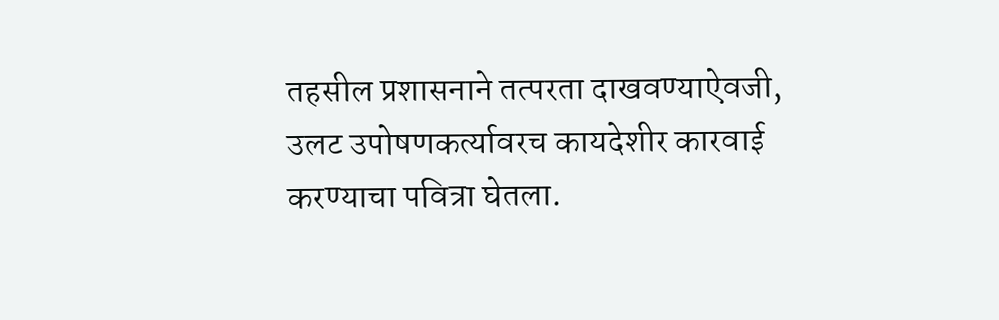तहसील प्रशासनाने तत्परता दाखवण्याऐवजी, उलट उपोषणकर्त्यावरच कायदेशीर कारवाई करण्याचा पवित्रा घेतला.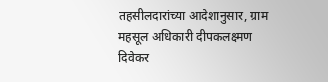तहसीलदारांच्या आदेशानुसार, ग्राम महसूल अधिकारी दीपकलक्ष्मण दिवेकर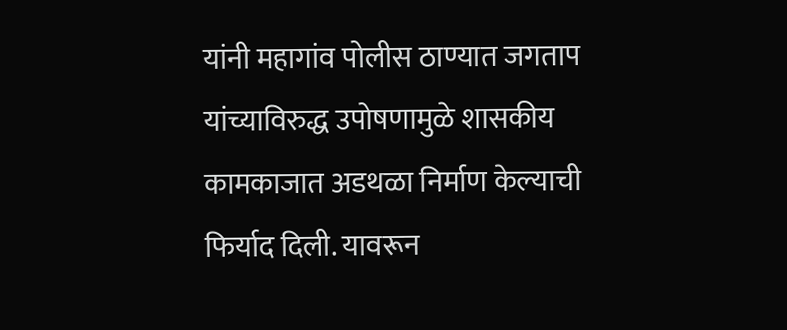यांनी महागांव पोलीस ठाण्यात जगताप यांच्याविरुद्ध उपोषणामुळे शासकीय कामकाजात अडथळा निर्माण केल्याची फिर्याद दिली. यावरून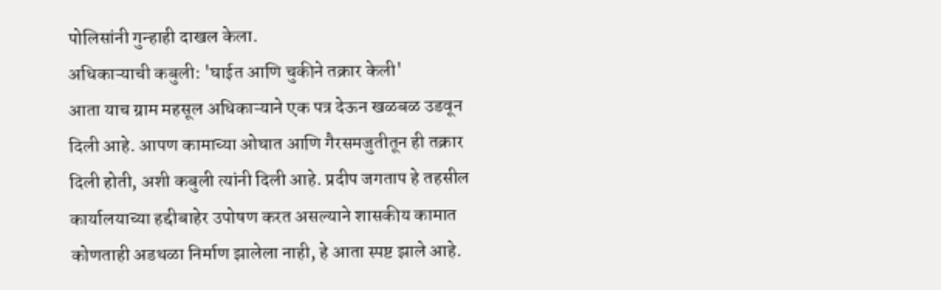पोलिसांनी गुन्हाही दाखल केला.
अधिकाऱ्याची कबुली: 'घाईत आणि चुकीने तक्रार केली'
आता याच ग्राम महसूल अधिकाऱ्याने एक पत्र देऊन खळबळ उडवून दिली आहे. आपण कामाच्या ओघात आणि गैरसमजुतीतून ही तक्रार दिली होती, अशी कबुली त्यांनी दिली आहे. प्रदीप जगताप हे तहसील कार्यालयाच्या हद्दीबाहेर उपोषण करत असल्याने शासकीय कामात कोणताही अडथळा निर्माण झालेला नाही, हे आता स्पष्ट झाले आहे.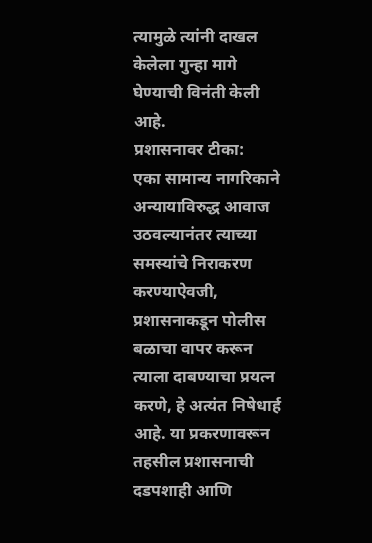त्यामुळे त्यांनी दाखल केलेला गुन्हा मागे घेण्याची विनंती केली आहे.
प्रशासनावर टीका:
एका सामान्य नागरिकाने अन्यायाविरुद्ध आवाज उठवल्यानंतर त्याच्या समस्यांचे निराकरण करण्याऐवजी, प्रशासनाकडून पोलीस बळाचा वापर करून त्याला दाबण्याचा प्रयत्न करणे, हे अत्यंत निषेधार्ह आहे. या प्रकरणावरून तहसील प्रशासनाची दडपशाही आणि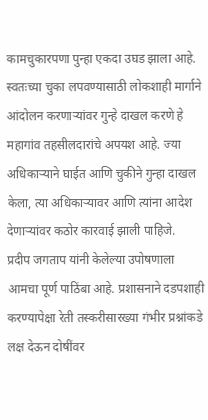कामचुकारपणा पुन्हा एकदा उघड झाला आहे. स्वतःच्या चुका लपवण्यासाठी लोकशाही मार्गाने आंदोलन करणाऱ्यांवर गुन्हे दाखल करणे हे महागांव तहसीलदारांचे अपयश आहे. ज्या अधिकाऱ्याने घाईत आणि चुकीने गुन्हा दाखल केला, त्या अधिकाऱ्यावर आणि त्यांना आदेश देणाऱ्यांवर कठोर कारवाई झाली पाहिजे.
प्रदीप जगताप यांनी केलेल्या उपोषणाला आमचा पूर्ण पाठिंबा आहे. प्रशासनाने दडपशाही करण्यापेक्षा रेती तस्करीसारख्या गंभीर प्रश्नांकडे लक्ष देऊन दोषींवर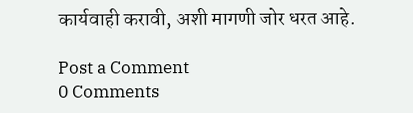कार्यवाही करावी, अशी मागणी जोर धरत आहे.

Post a Comment
0 Comments